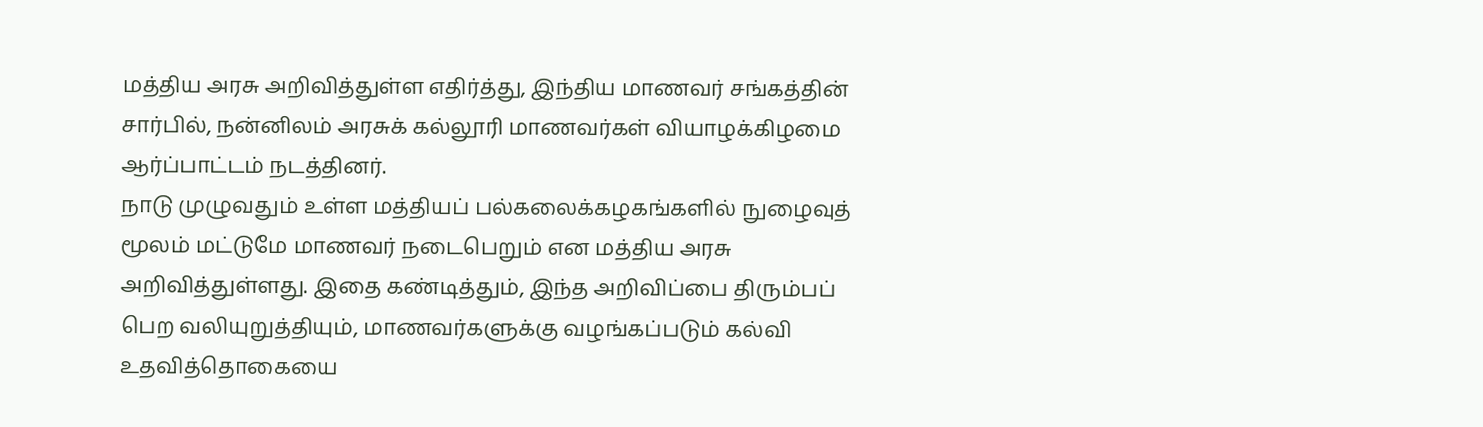மத்திய அரசு அறிவித்துள்ள எதிர்த்து, இந்திய மாணவர் சங்கத்தின் சார்பில், நன்னிலம் அரசுக் கல்லூரி மாணவர்கள் வியாழக்கிழமை ஆர்ப்பாட்டம் நடத்தினர்.
நாடு முழுவதும் உள்ள மத்தியப் பல்கலைக்கழகங்களில் நுழைவுத் மூலம் மட்டுமே மாணவர் நடைபெறும் என மத்திய அரசு அறிவித்துள்ளது. இதை கண்டித்தும், இந்த அறிவிப்பை திரும்பப் பெற வலியுறுத்தியும், மாணவர்களுக்கு வழங்கப்படும் கல்வி உதவித்தொகையை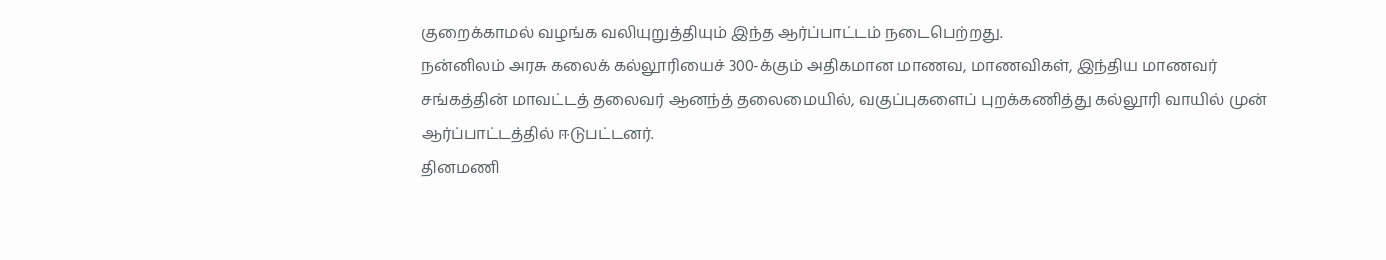குறைக்காமல் வழங்க வலியுறுத்தியும் இந்த ஆர்ப்பாட்டம் நடைபெற்றது.
நன்னிலம் அரசு கலைக் கல்லூரியைச் 300-க்கும் அதிகமான மாணவ, மாணவிகள், இந்திய மாணவர் சங்கத்தின் மாவட்டத் தலைவர் ஆனந்த் தலைமையில், வகுப்புகளைப் புறக்கணித்து கல்லூரி வாயில் முன் ஆர்ப்பாட்டத்தில் ஈடுபட்டனர்.
தினமணி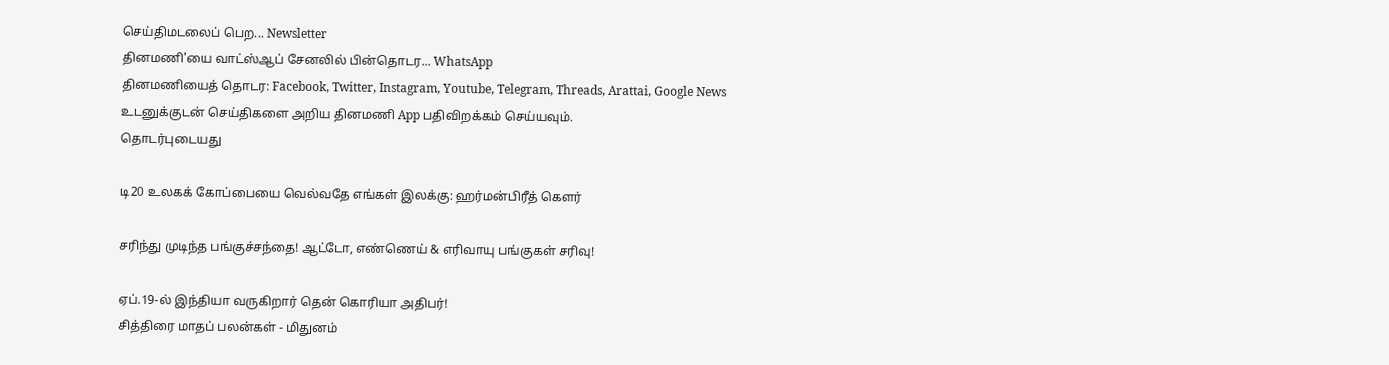செய்திமடலைப் பெற... Newsletter
தினமணி'யை வாட்ஸ்ஆப் சேனலில் பின்தொடர... WhatsApp
தினமணியைத் தொடர: Facebook, Twitter, Instagram, Youtube, Telegram, Threads, Arattai, Google News
உடனுக்குடன் செய்திகளை அறிய தினமணி App பதிவிறக்கம் செய்யவும்.
தொடர்புடையது

டி20 உலகக் கோப்பையை வெல்வதே எங்கள் இலக்கு: ஹர்மன்பிரீத் கௌர்

சரிந்து முடிந்த பங்குச்சந்தை! ஆட்டோ, எண்ணெய் & எரிவாயு பங்குகள் சரிவு!

ஏப்.19-ல் இந்தியா வருகிறார் தென் கொரியா அதிபர்!
சித்திரை மாதப் பலன்கள் - மிதுனம்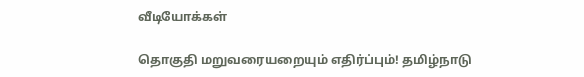வீடியோக்கள்

தொகுதி மறுவரையறையும் எதிர்ப்பும்! தமிழ்நாடு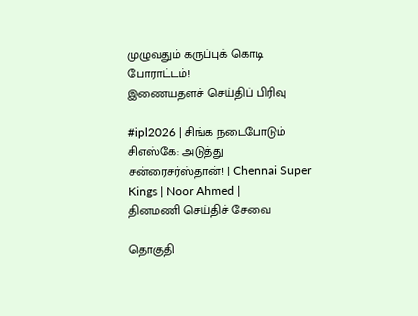முழுவதும் கருப்புக் கொடி போராட்டம்!
இணையதளச் செய்திப் பிரிவு

#ipl2026 | சிங்க நடைபோடும் சிஎஸ்கே: அடுத்து சன்ரைசர்ஸ்தான்! | Chennai Super Kings | Noor Ahmed |
தினமணி செய்திச் சேவை

தொகுதி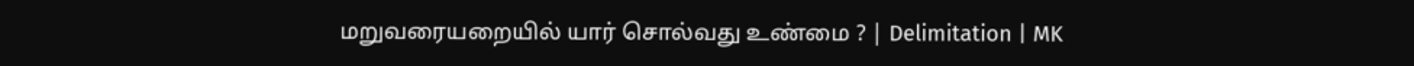மறுவரையறையில் யார் சொல்வது உண்மை ? | Delimitation | MK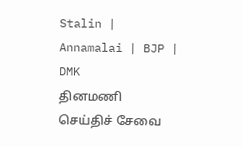Stalin | Annamalai | BJP | DMK
தினமணி செய்திச் சேவை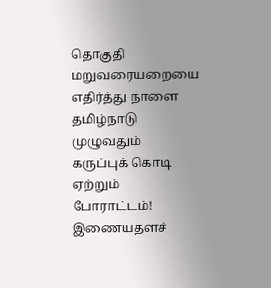தொகுதி மறுவரையறையை எதிர்த்து நாளை தமிழ்நாடு முழுவதும் கருப்புக் கொடி ஏற்றும் போராட்டம்!
இணையதளச்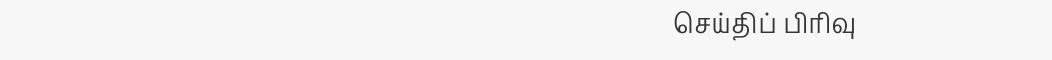செய்திப் பிரிவு